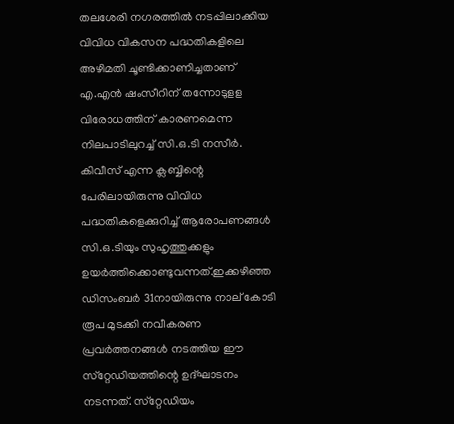തലശേരി നഗരത്തില്‍ നടപ്പിലാക്കിയ വിവിധ വികസന പദ്ധതികളിലെ അഴിമതി ചൂണ്ടിക്കാണിച്ചതാണ് എ.എന്‍ ഷംസീറിന് തന്നോടുളള വിരോധത്തിന് കാരണമെന്ന നിലപാടിലുറച്ച് സി.ഒ.ടി നസീര്‍. കിവീസ് എന്ന ക്ലബ്ബിന്റെ പേരിലായിരുന്നു വിവിധ പദ്ധതികളെക്കുറിച്ച് ആരോപണങ്ങള്‍ സി.ഒ.ടിയും സുഹൃത്തുക്കളും ഉയര്‍ത്തിക്കൊണ്ടുവന്നത്.ഇക്കഴിഞ്ഞ ഡിസംബര്‍ 31നായിരുന്നു നാല് കോടി രൂപ മുടക്കി നവീകരണ പ്രവര്‍ത്തനങ്ങള്‍ നടത്തിയ ഈ സ്‌റ്റേഡിയത്തിന്റെ ഉദ്ഘാടനം നടന്നത്. സ്‌റ്റേഡിയം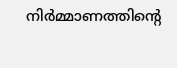നിര്‍മ്മാണത്തിന്റെ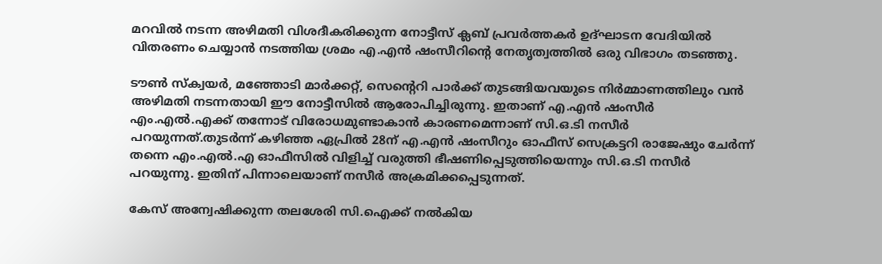മറവില്‍ നടന്ന അഴിമതി വിശദീകരിക്കുന്ന നോട്ടീസ് ക്ലബ് പ്രവര്‍ത്തകര്‍ ഉദ്ഘാടന വേദിയില്‍ വിതരണം ചെയ്യാന്‍ നടത്തിയ ശ്രമം എ.എന്‍ ഷംസീറിന്റെ നേതൃത്വത്തില്‍ ഒരു വിഭാഗം തടഞ്ഞു.

ടൗണ്‍ സ്‌ക്വയര്‍, മഞ്ഞോടി മാര്‍ക്കറ്റ്, സെന്റെറി പാര്‍ക്ക് തുടങ്ങിയവയുടെ നിര്‍മ്മാണത്തിലും വന്‍ അഴിമതി നടന്നതായി ഈ നോട്ടീസില്‍ ആരോപിച്ചിരുന്നു. ഇതാണ് എ.എന്‍ ഷംസീര്‍ എം.എല്‍.എക്ക് തന്നോട് വിരോധമുണ്ടാകാന്‍ കാരണമെന്നാണ് സി.ഒ.ടി നസീര്‍ പറയുന്നത്.തുടര്‍ന്ന് കഴിഞ്ഞ ഏപ്രില്‍ 28ന് എ.എന്‍ ഷംസീറും ഓഫീസ് സെക്രട്ടറി രാജേഷും ചേര്‍ന്ന് തന്നെ എം.എല്‍.എ ഓഫീസില്‍ വിളിച്ച് വരുത്തി ഭീഷണിപ്പെടുത്തിയെന്നും സി.ഒ.ടി നസീര്‍ പറയുന്നു. ഇതിന് പിന്നാലെയാണ് നസീര്‍ അക്രമിക്കപ്പെടുന്നത്.

കേസ് അന്വേഷിക്കുന്ന തലശേരി സി.ഐക്ക് നല്‍കിയ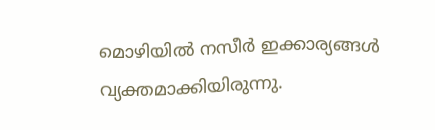മൊഴിയില്‍ നസീര്‍ ഇക്കാര്യങ്ങള്‍ വ്യക്തമാക്കിയിരുന്നു.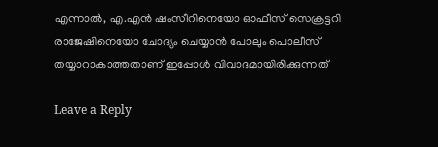എന്നാല്‍, എ.എന്‍ ഷംസീറിനെയോ ഓഫീസ് സെക്രട്ടറി രാജേഷിനെയോ ചോദ്യം ചെയ്യാന്‍ പോലും പൊലീസ് തയ്യാറാകാത്തതാണ് ഇപ്പോള്‍ വിവാദമായിരിക്കുന്നത്

Leave a Reply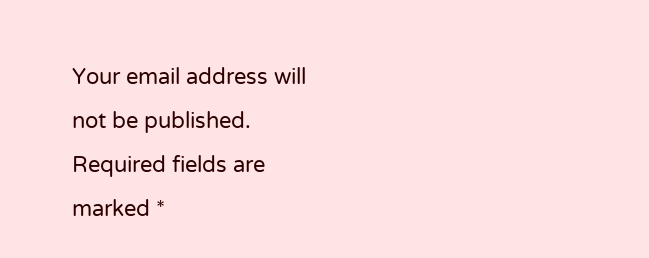Your email address will not be published. Required fields are marked *